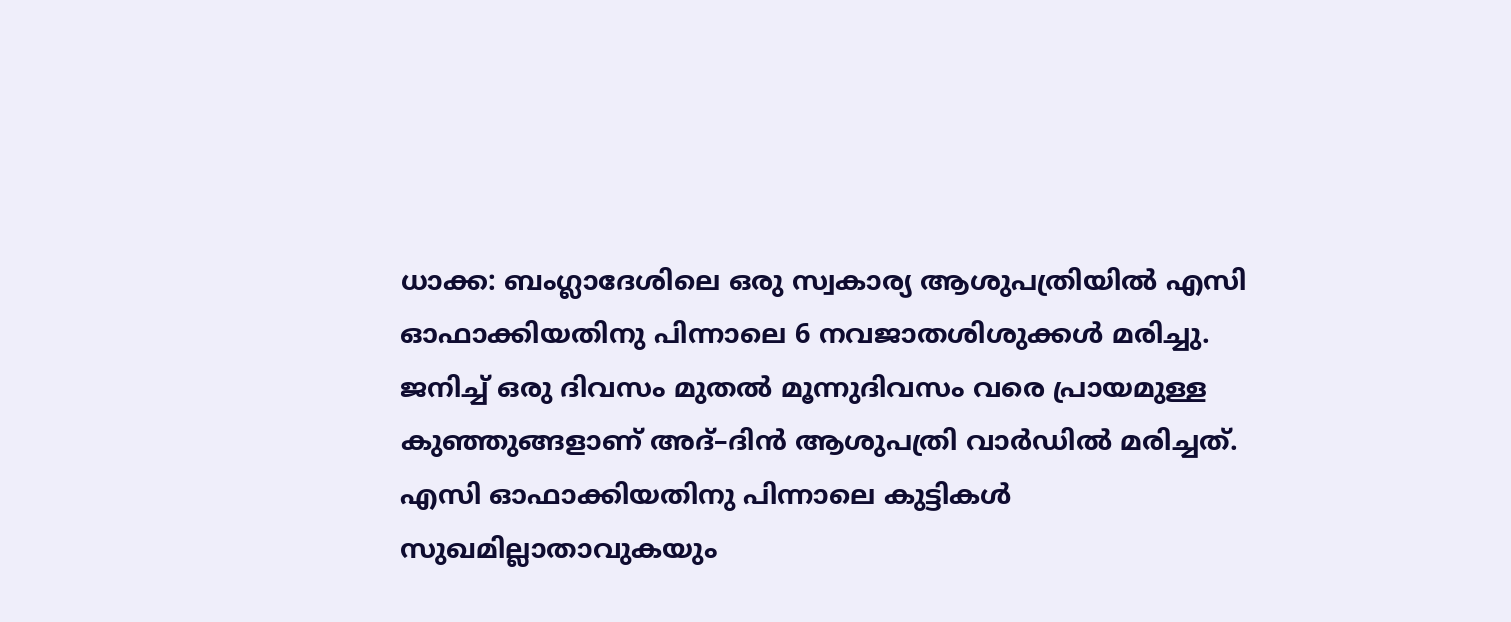ധാക്ക: ബംഗ്ലാദേശിലെ ഒരു സ്വകാര്യ ആശുപത്രിയിൽ എസി ഓഫാക്കിയതിനു പിന്നാലെ 6 നവജാതശിശുക്കൾ മരിച്ചു. ജനിച്ച് ഒരു ദിവസം മുതൽ മൂന്നുദിവസം വരെ പ്രായമുള്ള കുഞ്ഞുങ്ങളാണ് അദ്–ദിൻ ആശുപത്രി വാർഡിൽ മരിച്ചത്. എസി ഓഫാക്കിയതിനു പിന്നാലെ കുട്ടികൾ സുഖമില്ലാതാവുകയും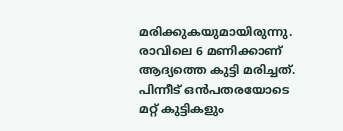മരിക്കുകയുമായിരുന്നു. രാവിലെ 6 മണിക്കാണ് ആദ്യത്തെ കുട്ടി മരിച്ചത്. പിന്നീട് ഒൻപതരയോടെ മറ്റ് കുട്ടികളും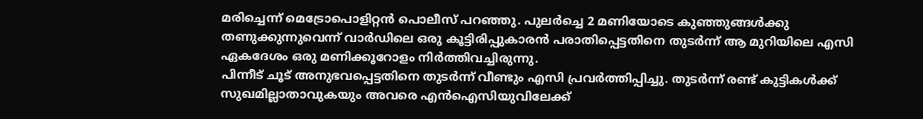മരിച്ചെന്ന് മെട്രോപൊളിറ്റൻ പൊലീസ് പറഞ്ഞു. പുലർച്ചെ 2 മണിയോടെ കുഞ്ഞുങ്ങൾക്കു തണുക്കുന്നുവെന്ന് വാർഡിലെ ഒരു കൂട്ടിരിപ്പുകാരൻ പരാതിപ്പെട്ടതിനെ തുടർന്ന് ആ മുറിയിലെ എസി ഏകദേശം ഒരു മണിക്കൂറോളം നിർത്തിവച്ചിരുന്നു.
പിന്നീട് ചൂട് അനുഭവപ്പെട്ടതിനെ തുടർന്ന് വീണ്ടും എസി പ്രവർത്തിപ്പിച്ചു. തുടർന്ന് രണ്ട് കുട്ടികൾക്ക് സുഖമില്ലാതാവുകയും അവരെ എൻഐസിയുവിലേക്ക്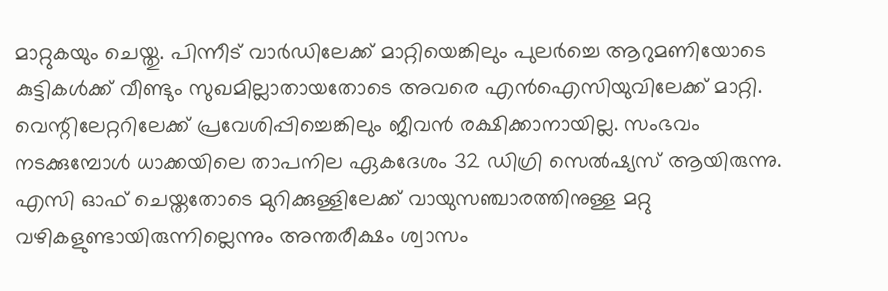മാറ്റുകയും ചെയ്തു. പിന്നീട് വാർഡിലേക്ക് മാറ്റിയെങ്കിലും പുലർച്ചെ ആറുമണിയോടെ കുട്ടികൾക്ക് വീണ്ടും സുഖമില്ലാതായതോടെ അവരെ എൻഐസിയുവിലേക്ക് മാറ്റി. വെന്റിലേറ്ററിലേക്ക് പ്രവേശിപ്പിച്ചെങ്കിലും ജീവൻ രക്ഷിക്കാനായില്ല. സംഭവം നടക്കുമ്പോൾ ധാക്കയിലെ താപനില ഏകദേശം 32 ഡിഗ്രി സെൽഷ്യസ് ആയിരുന്നു. എസി ഓഫ് ചെയ്തതോടെ മുറിക്കുള്ളിലേക്ക് വായുസഞ്ചാരത്തിനുള്ള മറ്റു വഴികളുണ്ടായിരുന്നില്ലെന്നും അന്തരീക്ഷം ശ്വാസം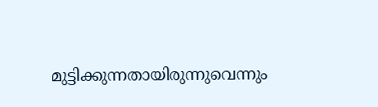മുട്ടിക്കുന്നതായിരുന്നുവെന്നും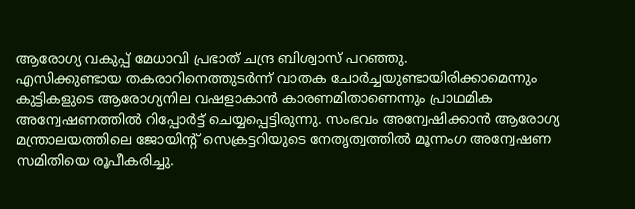ആരോഗ്യ വകുപ്പ് മേധാവി പ്രഭാത് ചന്ദ്ര ബിശ്വാസ് പറഞ്ഞു.
എസിക്കുണ്ടായ തകരാറിനെത്തുടർന്ന് വാതക ചോർച്ചയുണ്ടായിരിക്കാമെന്നും കുട്ടികളുടെ ആരോഗ്യനില വഷളാകാൻ കാരണമിതാണെന്നും പ്രാഥമിക അന്വേഷണത്തിൽ റിപ്പോർട്ട് ചെയ്യപ്പെട്ടിരുന്നു. സംഭവം അന്വേഷിക്കാൻ ആരോഗ്യ മന്ത്രാലയത്തിലെ ജോയിന്റ് സെക്രട്ടറിയുടെ നേതൃത്വത്തിൽ മൂന്നംഗ അന്വേഷണ സമിതിയെ രൂപീകരിച്ചു.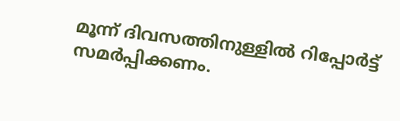മൂന്ന് ദിവസത്തിനുള്ളിൽ റിപ്പോർട്ട് സമർപ്പിക്കണം.